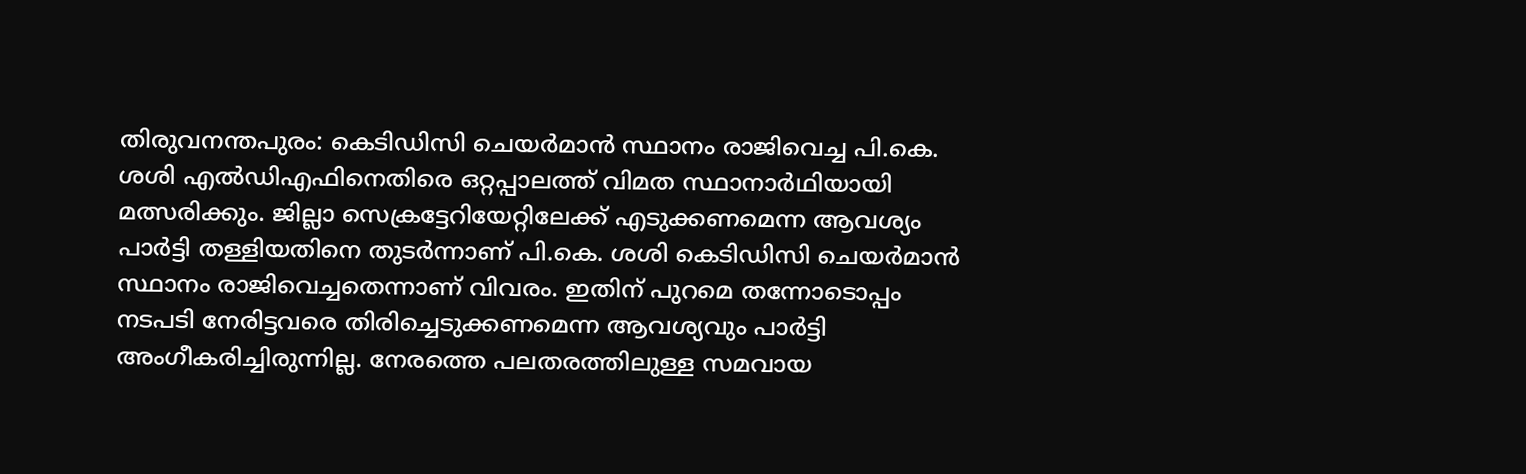തിരുവനന്തപുരം: കെടിഡിസി ചെയർമാൻ സ്ഥാനം രാജിവെച്ച പി.കെ. ശശി എൽഡിഎഫിനെതിരെ ഒറ്റപ്പാലത്ത് വിമത സ്ഥാനാർഥിയായി മത്സരിക്കും. ജില്ലാ സെക്രട്ടേറിയേറ്റിലേക്ക് എടുക്കണമെന്ന ആവശ്യം പാർട്ടി തള്ളിയതിനെ തുടർന്നാണ് പി.കെ. ശശി കെടിഡിസി ചെയർമാൻ സ്ഥാനം രാജിവെച്ചതെന്നാണ് വിവരം. ഇതിന് പുറമെ തന്നോടൊപ്പം നടപടി നേരിട്ടവരെ തിരിച്ചെടുക്കണമെന്ന ആവശ്യവും പാർട്ടി അംഗീകരിച്ചിരുന്നില്ല. നേരത്തെ പലതരത്തിലുള്ള സമവായ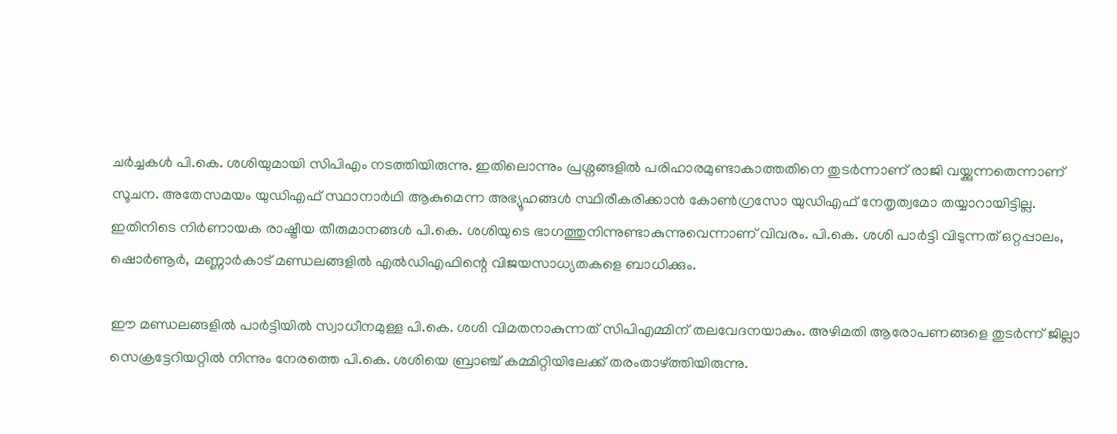ചർച്ചകൾ പി.കെ. ശശിയുമായി സിപിഎം നടത്തിയിരുന്നു. ഇതിലൊന്നും പ്രശ്നങ്ങളിൽ പരിഹാരമുണ്ടാകാത്തതിനെ തുടർന്നാണ് രാജി വയ്ക്കുന്നതെന്നാണ് സൂചന. അതേസമയം യുഡിഎഫ് സ്ഥാനാർഥി ആകുമെന്ന അഭ്യൂഹങ്ങൾ സ്ഥിരീകരിക്കാൻ കോൺഗ്രസോ യുഡിഎഫ് നേതൃത്വമോ തയ്യാറായിട്ടില്ല. ഇതിനിടെ നിർണായക രാഷ്ട്രീയ തീരുമാനങ്ങൾ പി.കെ. ശശിയുടെ ഭാഗത്തുനിന്നുണ്ടാകുന്നുവെന്നാണ് വിവരം. പി.കെ. ശശി പാർട്ടി വിടുന്നത് ഒറ്റപ്പാലം, ഷൊർണൂർ, മണ്ണാർകാട് മണ്ഡലങ്ങളിൽ എൽഡിഎഫിന്റെ വിജയസാധ്യതകളെ ബാധിക്കും.

ഈ മണ്ഡലങ്ങളിൽ പാർട്ടിയിൽ സ്വാധീനമുള്ള പി.കെ. ശശി വിമതനാകുന്നത് സിപിഎമ്മിന് തലവേദനയാകും. അഴിമതി ആരോപണങ്ങളെ തുടർന്ന് ജില്ലാ സെക്രട്ടേറിയറ്റിൽ നിന്നും നേരത്തെ പി.കെ. ശശിയെ ബ്രാഞ്ച് കമ്മിറ്റിയിലേക്ക് തരംതാഴ്ത്തിയിരുന്നു.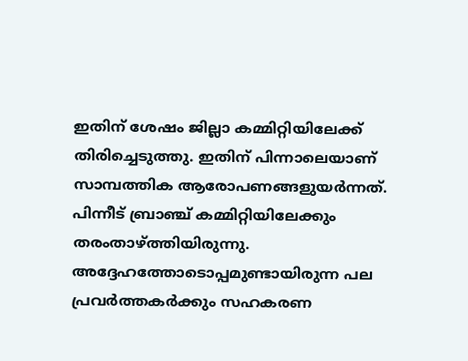ഇതിന് ശേഷം ജില്ലാ കമ്മിറ്റിയിലേക്ക് തിരിച്ചെടുത്തു. ഇതിന് പിന്നാലെയാണ് സാമ്പത്തിക ആരോപണങ്ങളുയർന്നത്. പിന്നീട് ബ്രാഞ്ച് കമ്മിറ്റിയിലേക്കും തരംതാഴ്ത്തിയിരുന്നു. അദ്ദേഹത്തോടൊപ്പമുണ്ടായിരുന്ന പല പ്രവർത്തകർക്കും സഹകരണ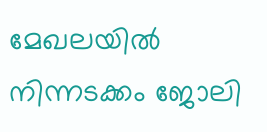മേഖലയിൽ നിന്നടക്കം ജോലി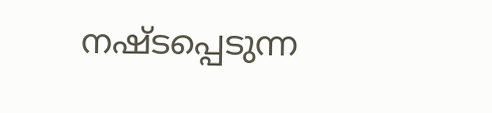നഷ്ടപ്പെടുന്ന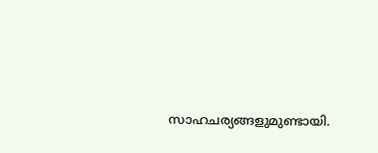സാഹചര്യങ്ങളുമുണ്ടായി.